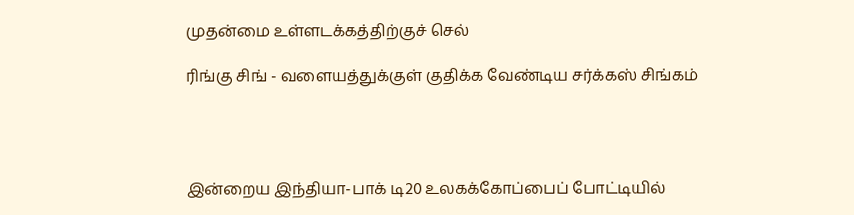முதன்மை உள்ளடக்கத்திற்குச் செல்

ரிங்கு சிங் - வளையத்துக்குள் குதிக்க வேண்டிய சர்க்கஸ் சிங்கம்




இன்றைய இந்தியா-பாக் டி20 உலகக்கோப்பைப் போட்டியில்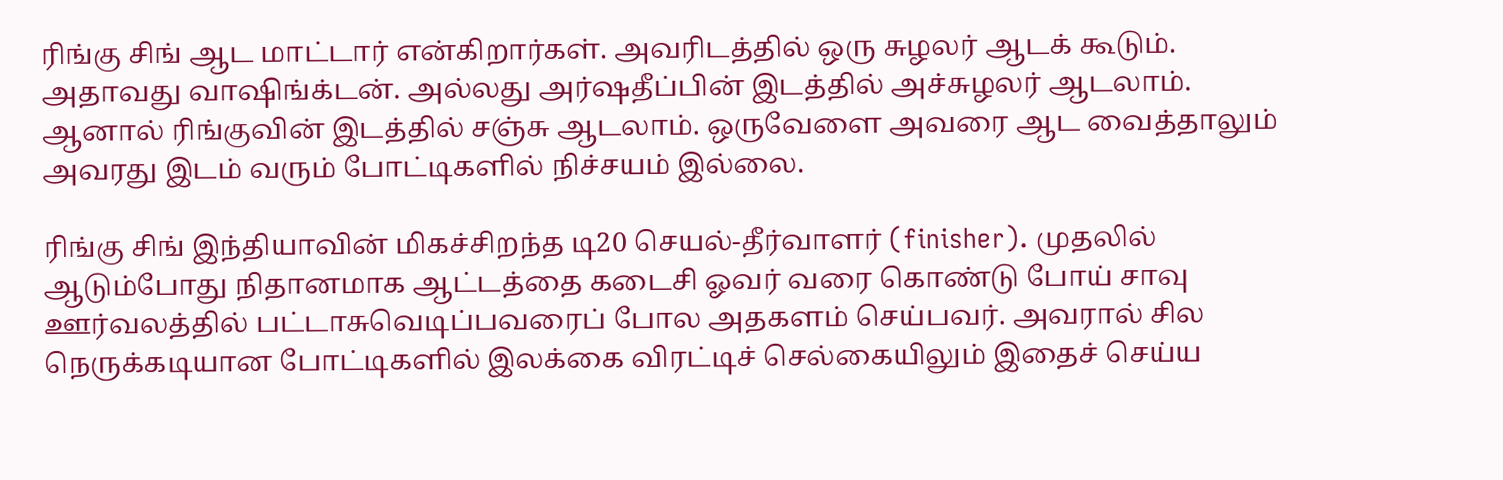ரிங்கு சிங் ஆட மாட்டார் என்கிறார்கள். அவரிடத்தில் ஒரு சுழலர் ஆடக் கூடும். அதாவது வாஷிங்க்டன். அல்லது அர்ஷதீப்பின் இடத்தில் அச்சுழலர் ஆடலாம். ஆனால் ரிங்குவின் இடத்தில் சஞ்சு ஆடலாம். ஒருவேளை அவரை ஆட வைத்தாலும் அவரது இடம் வரும் போட்டிகளில் நிச்சயம் இல்லை.

ரிங்கு சிங் இந்தியாவின் மிகச்சிறந்த டி20 செயல்-தீர்வாளர் (finisher). முதலில் ஆடும்போது நிதானமாக ஆட்டத்தை கடைசி ஓவர் வரை கொண்டு போய் சாவு ஊர்வலத்தில் பட்டாசுவெடிப்பவரைப் போல அதகளம் செய்பவர். அவரால் சில நெருக்கடியான போட்டிகளில் இலக்கை விரட்டிச் செல்கையிலும் இதைச் செய்ய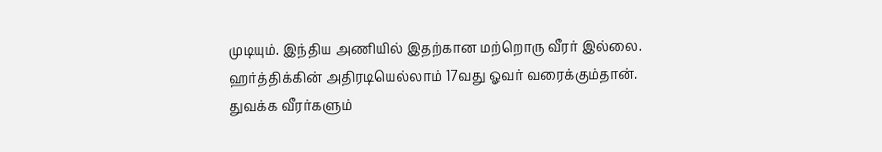முடியும். இந்திய அணியில் இதற்கான மற்றொரு வீரர் இல்லை. ஹர்த்திக்கின் அதிரடியெல்லாம் 17வது ஓவர் வரைக்கும்தான். துவக்க வீரர்களும்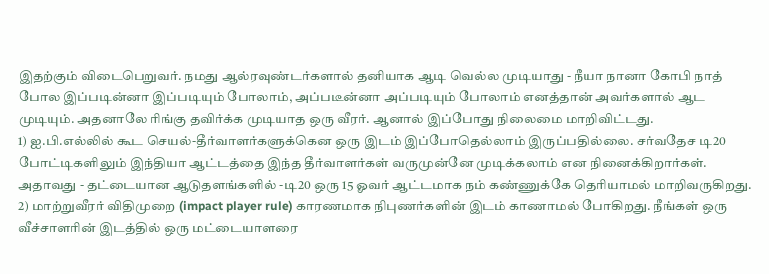இதற்கும் விடைபெறுவர். நமது ஆல்ரவுண்டர்களால் தனியாக ஆடி வெல்ல முடியாது - நீயா நானா கோபி நாத் போல இப்படின்னா இப்படியும் போலாம், அப்படீன்னா அப்படியும் போலாம் எனத்தான் அவர்களால் ஆட முடியும். அதனாலே ரிங்கு தவிர்க்க முடியாத ஒரு வீரர். ஆனால் இப்போது நிலைமை மாறிவிட்டது.
1) ஐ.பி.எல்லில் கூட செயல்-தீர்வாளர்களுக்கென ஒரு இடம் இப்போதெல்லாம் இருப்பதில்லை. சர்வதேச டி20 போட்டிகளிலும் இந்தியா ஆட்டத்தை இந்த தீர்வாளர்கள் வருமுன்னே முடிக்கலாம் என நினைக்கிறார்கள். அதாவது - தட்டையான ஆடுதளங்களில் -டி20 ஒரு 15 ஓவர் ஆட்டமாக நம் கண்ணுக்கே தெரியாமல் மாறிவருகிறது.
2) மாற்றுவீரர் விதிமுறை (impact player rule) காரணமாக நிபுணர்களின் இடம் காணாமல் போகிறது. நீங்கள் ஒரு வீச்சாளரின் இடத்தில் ஒரு மட்டையாளரை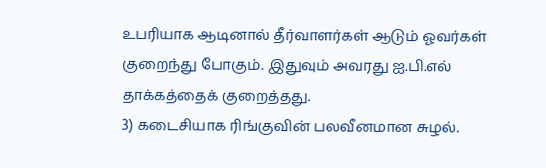உபரியாக ஆடினால் தீர்வாளர்கள் ஆடும் ஓவர்கள் குறைந்து போகும். இதுவும் அவரது ஐ.பி.எல் தாக்கத்தைக் குறைத்தது.
3) கடைசியாக ரிங்குவின் பலவீனமான சுழல்.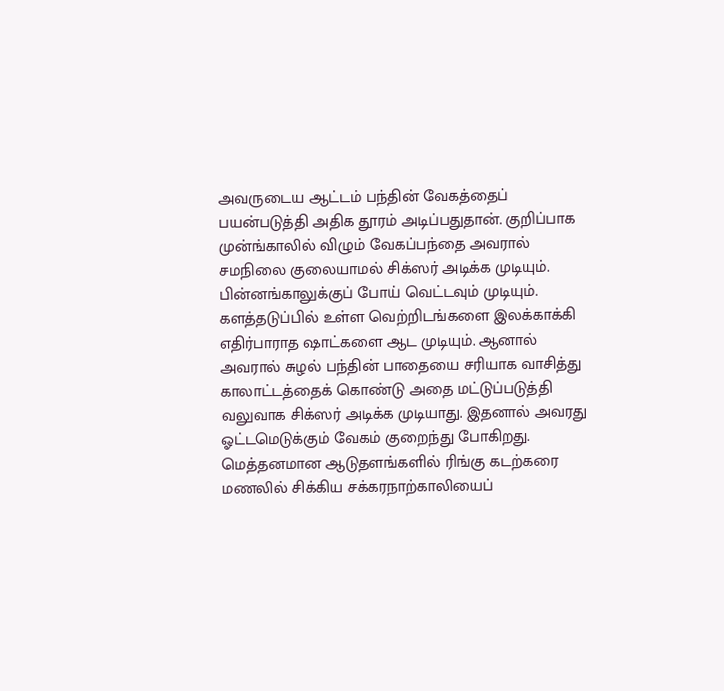அவருடைய ஆட்டம் பந்தின் வேகத்தைப் பயன்படுத்தி அதிக தூரம் அடிப்பதுதான். குறிப்பாக முன்ங்காலில் விழும் வேகப்பந்தை அவரால் சமநிலை குலையாமல் சிக்ஸர் அடிக்க முடியும். பின்னங்காலுக்குப் போய் வெட்டவும் முடியும். களத்தடுப்பில் உள்ள வெற்றிடங்களை இலக்காக்கி எதிர்பாராத ஷாட்களை ஆட முடியும். ஆனால் அவரால் சுழல் பந்தின் பாதையை சரியாக வாசித்து காலாட்டத்தைக் கொண்டு அதை மட்டுப்படுத்தி வலுவாக சிக்ஸர் அடிக்க முடியாது. இதனால் அவரது ஓட்டமெடுக்கும் வேகம் குறைந்து போகிறது. மெத்தனமான ஆடுதளங்களில் ரிங்கு கடற்கரை மணலில் சிக்கிய சக்கரநாற்காலியைப்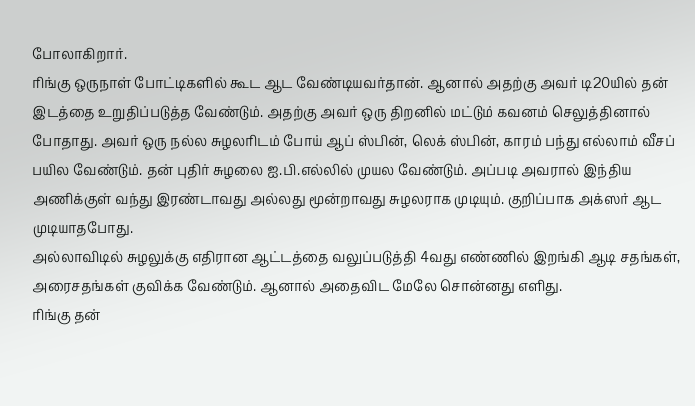போலாகிறார்.
ரிங்கு ஒருநாள் போட்டிகளில் கூட ஆட வேண்டியவர்தான். ஆனால் அதற்கு அவர் டி20யில் தன் இடத்தை உறுதிப்படுத்த வேண்டும். அதற்கு அவர் ஒரு திறனில் மட்டும் கவனம் செலுத்தினால் போதாது. அவர் ஒரு நல்ல சுழலரிடம் போய் ஆப் ஸ்பின், லெக் ஸ்பின், காரம் பந்து எல்லாம் வீசப் பயில வேண்டும். தன் புதிர் சுழலை ஐ.பி.எல்லில் முயல வேண்டும். அப்படி அவரால் இந்திய அணிக்குள் வந்து இரண்டாவது அல்லது மூன்றாவது சுழலராக முடியும். குறிப்பாக அக்ஸர் ஆட முடியாதபோது.
அல்லாவிடில் சுழலுக்கு எதிரான ஆட்டத்தை வலுப்படுத்தி 4வது எண்ணில் இறங்கி ஆடி சதங்கள், அரைசதங்கள் குவிக்க வேண்டும். ஆனால் அதைவிட மேலே சொன்னது எளிது.
ரிங்கு தன்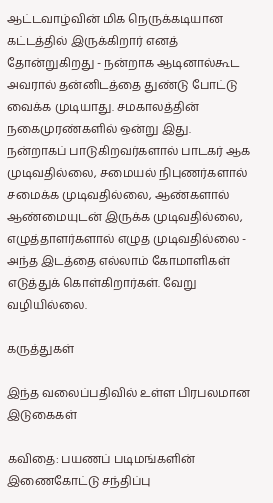ஆட்டவாழ்வின் மிக நெருக்கடியான கட்டத்தில் இருக்கிறார் எனத் தோன்றுகிறது - நன்றாக ஆடினால்கூட அவரால் தன்னிடத்தை துண்டு போட்டு வைக்க முடியாது. சமகாலத்தின் நகைமுரண்களில் ஒன்று இது. நன்றாகப் பாடுகிறவர்களால் பாடகர் ஆக முடிவதில்லை, சமையல் நிபுணர்களால் சமைக்க முடிவதில்லை, ஆண்களால் ஆண்மையுடன் இருக்க முடிவதில்லை, எழுத்தாளர்களால் எழுத முடிவதில்லை - அந்த இடத்தை எல்லாம் கோமாளிகள் எடுத்துக் கொள்கிறார்கள். வேறு வழியில்லை.

கருத்துகள்

இந்த வலைப்பதிவில் உள்ள பிரபலமான இடுகைகள்

கவிதை: பயணப் படிமங்களின் இணைகோட்டு சந்திப்பு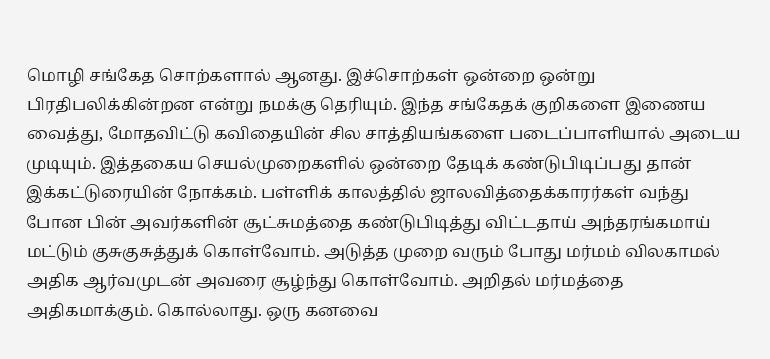மொழி சங்கேத சொற்களால் ஆனது. இச்சொற்கள் ஒன்றை ஒன்று பிரதிபலிக்கின்றன என்று நமக்கு தெரியும். இந்த சங்கேதக் குறிகளை இணைய வைத்து, மோதவிட்டு கவிதையின் சில சாத்தியங்களை படைப்பாளியால் அடைய முடியும். இத்தகைய செயல்முறைகளில் ஒன்றை தேடிக் கண்டுபிடிப்பது தான் இக்கட்டுரையின் நோக்கம். பள்ளிக் காலத்தில் ஜாலவித்தைக்காரர்கள் வந்து போன பின் அவர்களின் சூட்சுமத்தை கண்டுபிடித்து விட்டதாய் அந்தரங்கமாய் மட்டும் குசுகுசுத்துக் கொள்வோம். அடுத்த முறை வரும் போது மர்மம் விலகாமல் அதிக ஆர்வமுடன் அவரை சூழ்ந்து கொள்வோம். அறிதல் மர்மத்தை அதிகமாக்கும். கொல்லாது. ஒரு கனவை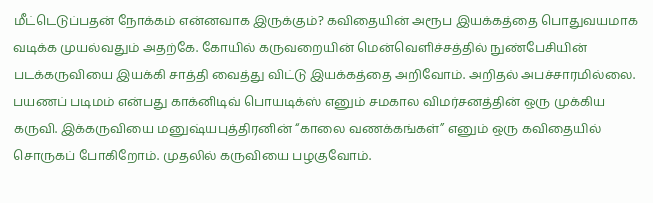மீட்டெடுப்பதன் நோக்கம் என்னவாக இருக்கும்? கவிதையின் அரூப இயக்கத்தை பொதுவயமாக வடிக்க முயல்வதும் அதற்கே. கோயில் கருவறையின் மென்வெளிச்சத்தில் நுண்பேசியின் படக்கருவியை இயக்கி சாத்தி வைத்து விட்டு இயக்கத்தை அறிவோம். அறிதல் அபச்சாரமில்லை. பயணப் படிமம் என்பது காக்னிடிவ் பொயடிக்ஸ் எனும் சமகால விமர்சனத்தின் ஒரு முக்கிய கருவி. இக்கருவியை மனுஷ்யபுத்திரனின் “காலை வணக்கங்கள்” எனும் ஒரு கவிதையில் சொருகப் போகிறோம். முதலில் கருவியை பழகுவோம்.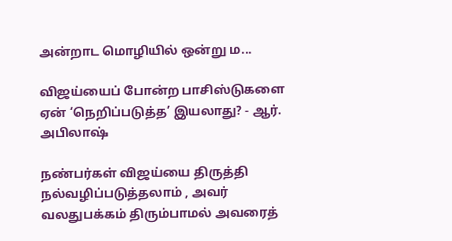அன்றாட மொழியில் ஒன்று ம...

விஜய்யைப் போன்ற பாசிஸ்டுகளை ஏன் ‘நெறிப்படுத்த’ இயலாது? - ஆர். அபிலாஷ்

நண்பர்கள் விஜய்யை திருத்தி நல்வழிப்படுத்தலாம் , அவர் வலதுபக்கம் திரும்பாமல் அவரைத்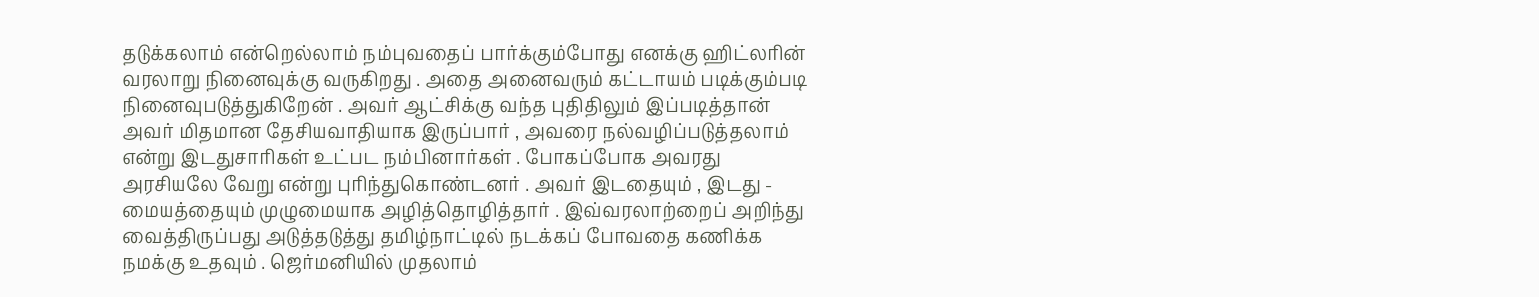தடுக்கலாம் என்றெல்லாம் நம்புவதைப் பார்க்கும்போது எனக்கு ஹிட்லரின் வரலாறு நினைவுக்கு வருகிறது . அதை அனைவரும் கட்டாயம் படிக்கும்படி நினைவுபடுத்துகிறேன் . அவர் ஆட்சிக்கு வந்த புதிதிலும் இப்படித்தான் அவர் மிதமான தேசியவாதியாக இருப்பார் , அவரை நல்வழிப்படுத்தலாம் என்று இடதுசாரிகள் உட்பட நம்பினார்கள் . போகப்போக அவரது அரசியலே வேறு என்று புரிந்துகொண்டனர் . அவர் இடதையும் , இடது - மையத்தையும் முழுமையாக அழித்தொழித்தார் . இவ்வரலாற்றைப் அறிந்து வைத்திருப்பது அடுத்தடுத்து தமிழ்நாட்டில் நடக்கப் போவதை கணிக்க நமக்கு உதவும் . ஜெர்மனியில் முதலாம்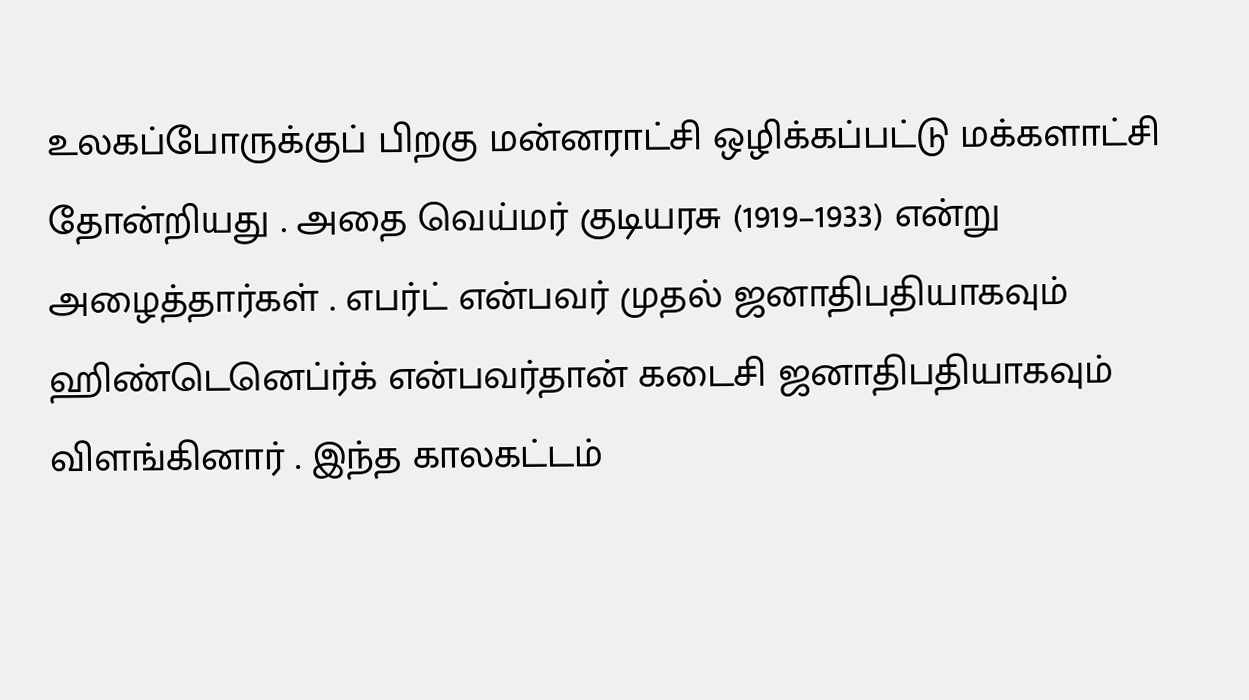உலகப்போருக்குப் பிறகு மன்னராட்சி ஒழிக்கப்பட்டு மக்களாட்சி தோன்றியது . அதை வெய்மர் குடியரசு (1919–1933) என்று அழைத்தார்கள் . எபர்ட் என்பவர் முதல் ஜனாதிபதியாகவும் ஹிண்டெனெப்ர்க் என்பவர்தான் கடைசி ஜனாதிபதியாகவும் விளங்கினார் . இந்த காலகட்டம்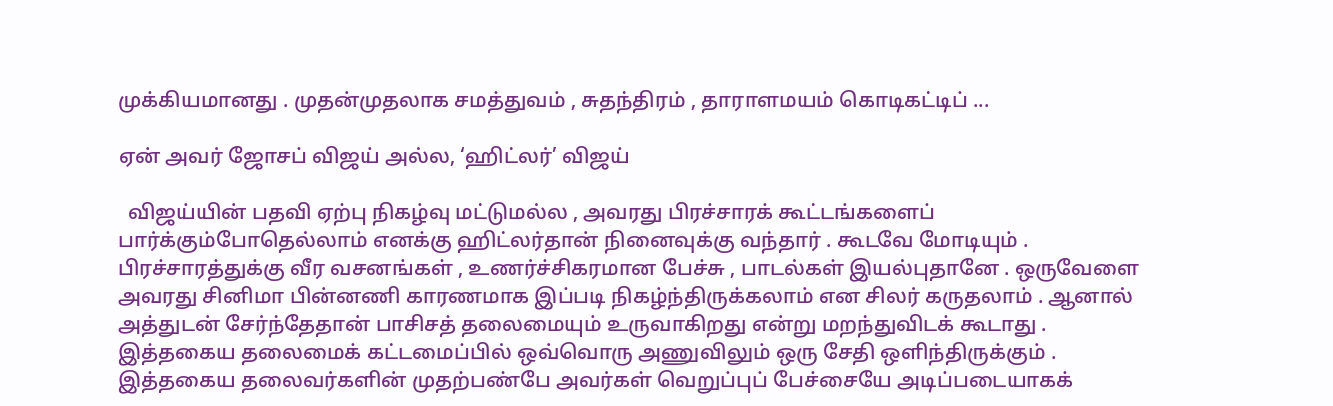முக்கியமானது . முதன்முதலாக சமத்துவம் , சுதந்திரம் , தாராளமயம் கொடிகட்டிப் ...

ஏன் அவர் ஜோசப் விஜய் அல்ல, ‘ஹிட்லர்’ விஜய்

  விஜய்யின் பதவி ஏற்பு நிகழ்வு மட்டுமல்ல , அவரது பிரச்சாரக் கூட்டங்களைப் பார்க்கும்போதெல்லாம் எனக்கு ஹிட்லர்தான் நினைவுக்கு வந்தார் . கூடவே மோடியும் . பிரச்சாரத்துக்கு வீர வசனங்கள் , உணர்ச்சிகரமான பேச்சு , பாடல்கள் இயல்புதானே . ஒருவேளை அவரது சினிமா பின்னணி காரணமாக இப்படி நிகழ்ந்திருக்கலாம் என சிலர் கருதலாம் . ஆனால் அத்துடன் சேர்ந்தேதான் பாசிசத் தலைமையும் உருவாகிறது என்று மறந்துவிடக் கூடாது . இத்தகைய தலைமைக் கட்டமைப்பில் ஒவ்வொரு அணுவிலும் ஒரு சேதி ஒளிந்திருக்கும் . இத்தகைய தலைவர்களின் முதற்பண்பே அவர்கள் வெறுப்புப் பேச்சையே அடிப்படையாகக்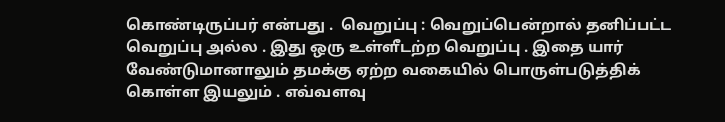கொண்டிருப்பர் என்பது .  வெறுப்பு : வெறுப்பென்றால் தனிப்பட்ட வெறுப்பு அல்ல . இது ஒரு உள்ளீடற்ற வெறுப்பு . இதை யார் வேண்டுமானாலும் தமக்கு ஏற்ற வகையில் பொருள்படுத்திக் கொள்ள இயலும் . எவ்வளவு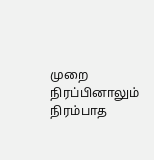முறை நிரப்பினாலும் நிரம்பாத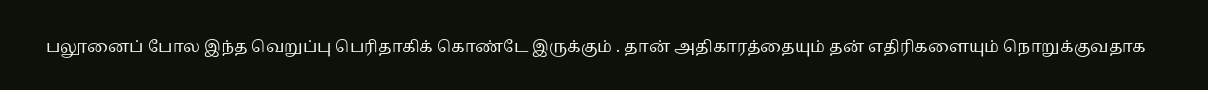பலூனைப் போல இந்த வெறுப்பு பெரிதாகிக் கொண்டே இருக்கும் . தான் அதிகாரத்தையும் தன் எதிரிகளையும் நொறுக்குவதாக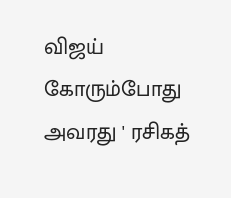விஜய் கோரும்போது அவரது ' ரசிகத்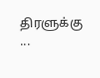திரளுக்கு ...